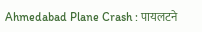Ahmedabad Plane Crash : पायलटने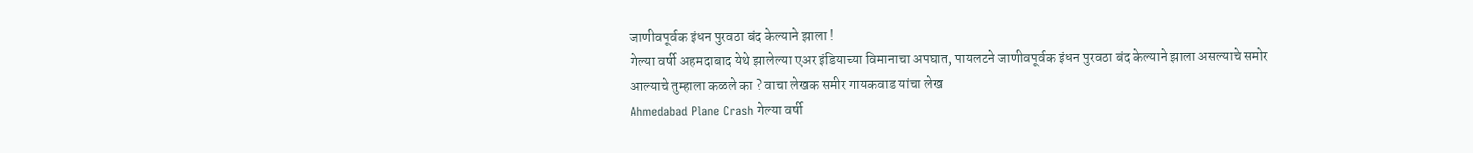जाणीवपूर्वक इंधन पुरवठा बंद केल्याने झाला !
गेल्या वर्षी अहमदाबाद येथे झालेल्या एअर इंडियाच्या विमानाचा अपघात, पायलटने जाणीवपूर्वक इंधन पुरवठा बंद केल्याने झाला असल्याचे समोर आल्याचे तुम्हाला कळले का ? वाचा लेखक समीर गायकवाड यांचा लेख
Ahmedabad Plane Crash गेल्या वर्षी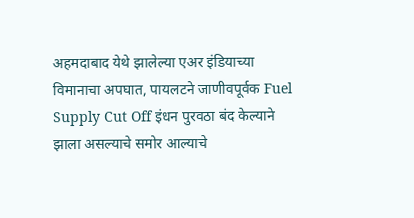अहमदाबाद येथे झालेल्या एअर इंडियाच्या विमानाचा अपघात, पायलटने जाणीवपूर्वक Fuel Supply Cut Off इंधन पुरवठा बंद केल्याने झाला असल्याचे समोर आल्याचे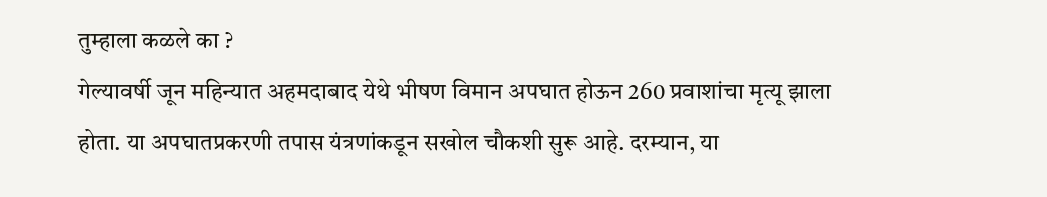तुम्हाला कळले का ?
गेल्यावर्षी जून महिन्यात अहमदाबाद येथे भीषण विमान अपघात होऊन 260 प्रवाशांचा मृत्यू झाला होता. या अपघातप्रकरणी तपास यंत्रणांकडून सखोल चौकशी सुरू आहे. दरम्यान, या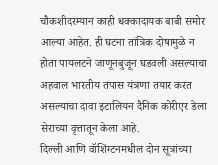चौकशीदरम्यान काही धक्कादायक बाबी समोर आल्या आहेत. ही घटना तांत्रिक दोषामुळे न होता पायलटने जाणूनबुजून घडवली असल्याचा अहवाल भारतीय तपास यंत्रणा तयार करत असल्याचा दावा इटालियन दैनिक कोरीएर डेला सेराच्या वृत्तातून केला आहे.
दिल्ली आणि वॉशिंग्टनमधील दोन सूत्रांच्या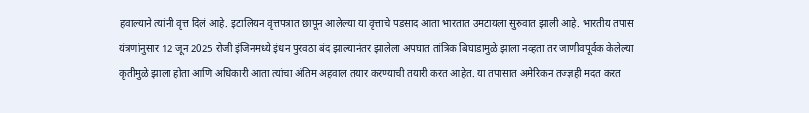हवाल्याने त्यांनी वृत्त दिलं आहे. इटालियन वृत्तपत्रात छापून आलेल्या या वृत्ताचे पडसाद आता भारतात उमटायला सुरुवात झाली आहे. भारतीय तपास यंत्रणांनुसार 12 जून 2025 रोजी इंजिनमध्ये इंधन पुरवठा बंद झाल्यानंतर झालेला अपघात तांत्रिक बिघाडामुळे झाला नव्हता तर जाणीवपूर्वक केलेल्या कृतीमुळे झाला होता आणि अधिकारी आता त्यांचा अंतिम अहवाल तयार करण्याची तयारी करत आहेत. या तपासात अमेरिकन तज्ज्ञही मदत करत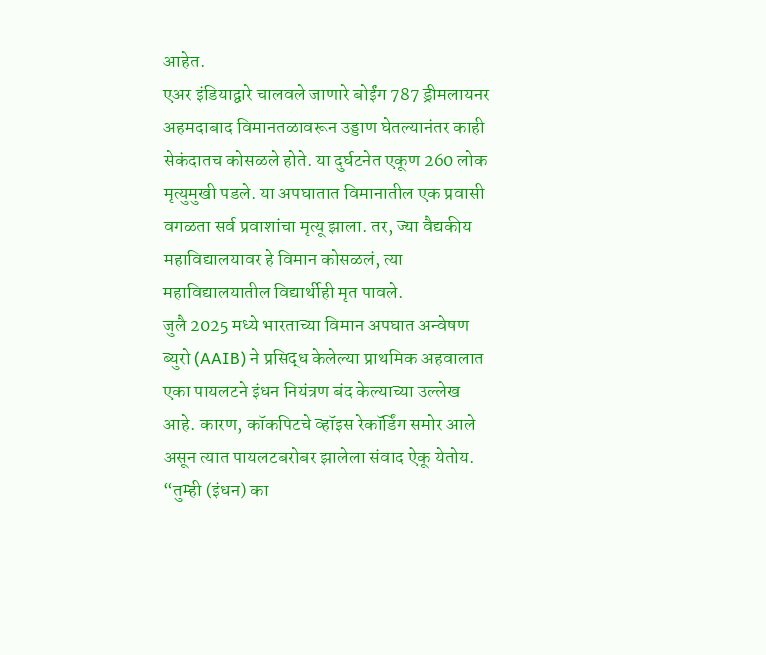आहेत.
एअर इंडियाद्वारे चालवले जाणारे बोईंग 787 ड्रीमलायनर अहमदाबाद विमानतळावरून उड्डाण घेतल्यानंतर काही सेकंदातच कोसळले होते. या दुर्घटनेत एकूण 260 लोक मृत्युमुखी पडले. या अपघातात विमानातील एक प्रवासी वगळता सर्व प्रवाशांचा मृत्यू झाला. तर, ज्या वैद्यकीय महाविद्यालयावर हे विमान कोसळलं, त्या महाविद्यालयातील विद्यार्थीही मृत पावले.
जुलै 2025 मध्ये भारताच्या विमान अपघात अन्वेषण ब्युरो (AAIB) ने प्रसिद्ध केलेल्या प्राथमिक अहवालात एका पायलटने इंधन नियंत्रण बंद केल्याच्या उल्लेख आहे. कारण, कॉकपिटचे व्हॉइस रेकॉर्डिंग समोर आले असून त्यात पायलटबरोबर झालेला संवाद ऐकू येतोय. “तुम्ही (इंधन) का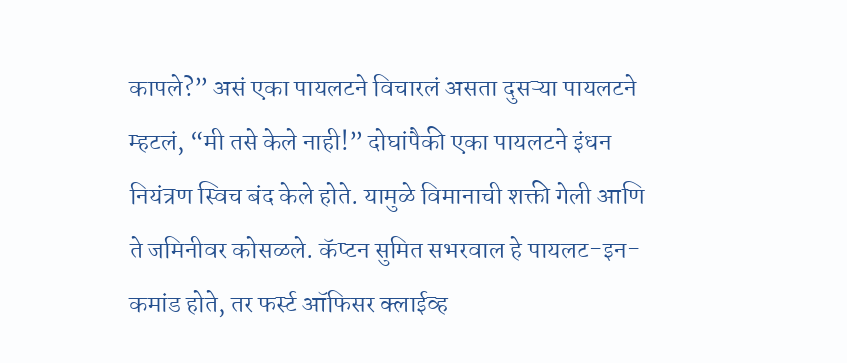कापले?” असं एका पायलटने विचारलं असता दुसऱ्या पायलटने म्हटलं, “मी तसे केले नाही!” दोघांपैकी एका पायलटने इंधन नियंत्रण स्विच बंद केले होते. यामुळे विमानाची शक्ती गेली आणि ते जमिनीवर कोसळले. कॅप्टन सुमित सभरवाल हे पायलट-इन-कमांड होते, तर फर्स्ट ऑफिसर क्लाईव्ह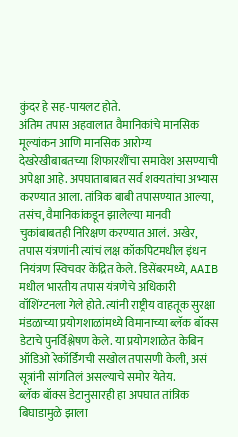कुंदर हे सह-पायलट होते.
अंतिम तपास अहवालात वैमानिकांचे मानसिक मूल्यांकन आणि मानसिक आरोग्य देखरेखीबाबतच्या शिफारशींचा समावेश असण्याची अपेक्षा आहे. अपघाताबाबत सर्व शक्यतांचा अभ्यास करण्यात आला. तांत्रिक बाबी तपासण्यात आल्या, तसंच, वैमानिकांकडून झालेल्या मानवी चुकांबाबतही निरिक्षण करण्यात आलं. अखेर, तपास यंत्रणांनी त्यांचं लक्ष कॉकपिटमधील इंधन नियंत्रण स्विचवर केंद्रित केले. डिसेंबरमध्ये, AAIB मधील भारतीय तपास यंत्रणेचे अधिकारी वॉशिंग्टनला गेले होते. त्यांनी राष्ट्रीय वाहतूक सुरक्षा मंडळाच्या प्रयोगशाळांमध्ये विमानाच्या ब्लॅक बॉक्स डेटाचे पुनर्विश्लेषण केले. या प्रयोगशाळेत केबिन ऑडिओ रेकॉर्डिंगची सखोल तपासणी केली, असं सूत्रांनी सांगतिलं असल्याचे समोर येतेय.
ब्लॅक बॉक्स डेटानुसारही हा अपघात तांत्रिक बिघाडामुळे झाला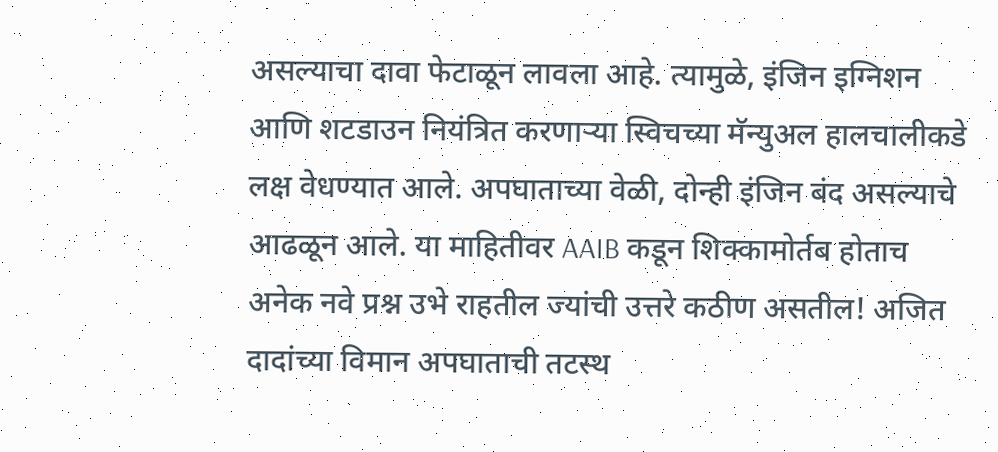असल्याचा दावा फेटाळून लावला आहे. त्यामुळे, इंजिन इग्निशन आणि शटडाउन नियंत्रित करणाऱ्या स्विचच्या मॅन्युअल हालचालीकडे लक्ष वेधण्यात आले. अपघाताच्या वेळी, दोन्ही इंजिन बंद असल्याचे आढळून आले. या माहितीवर AAIB कडून शिक्कामोर्तब होताच अनेक नवे प्रश्न उभे राहतील ज्यांची उत्तरे कठीण असतील! अजित दादांच्या विमान अपघाताची तटस्थ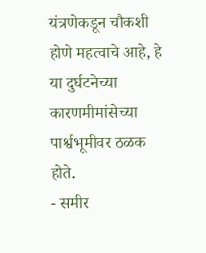यंत्रणेकडून चौकशी होणे महत्वाचे आहे, हे या दुर्घटनेच्या कारणमीमांसेच्या पार्श्वभूमीवर ठळक होते.
- समीर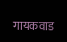गायकवाड